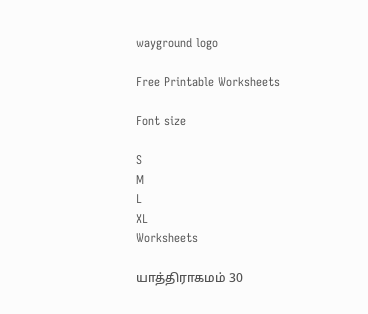wayground logo

Free Printable Worksheets

Font size

S
M
L
XL
Worksheets

யாத்திராகமம் 30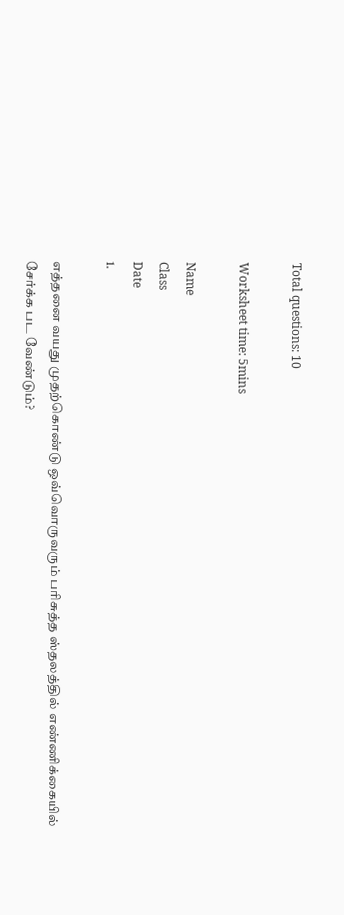Total questions: 10

Worksheet time: 5mins

Name
Class
Date
1.

எத்தனை வயது முதற்கொண்டு ஒவ்வொருவரும் பரிசுத்த ஸ்தலத்தில் எண்ணிக்கையில் சேர்க்க பட வேண்டும்?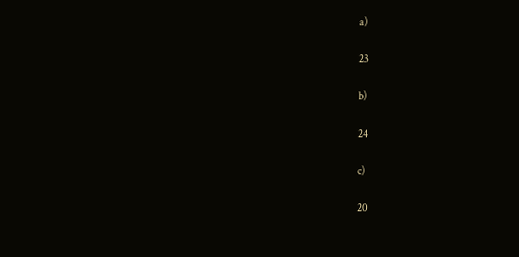a)

23

b)

24

c)

20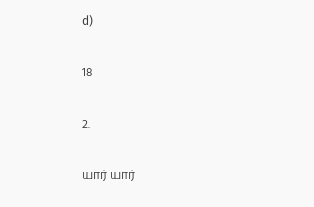d)

18

2.

யார் யார்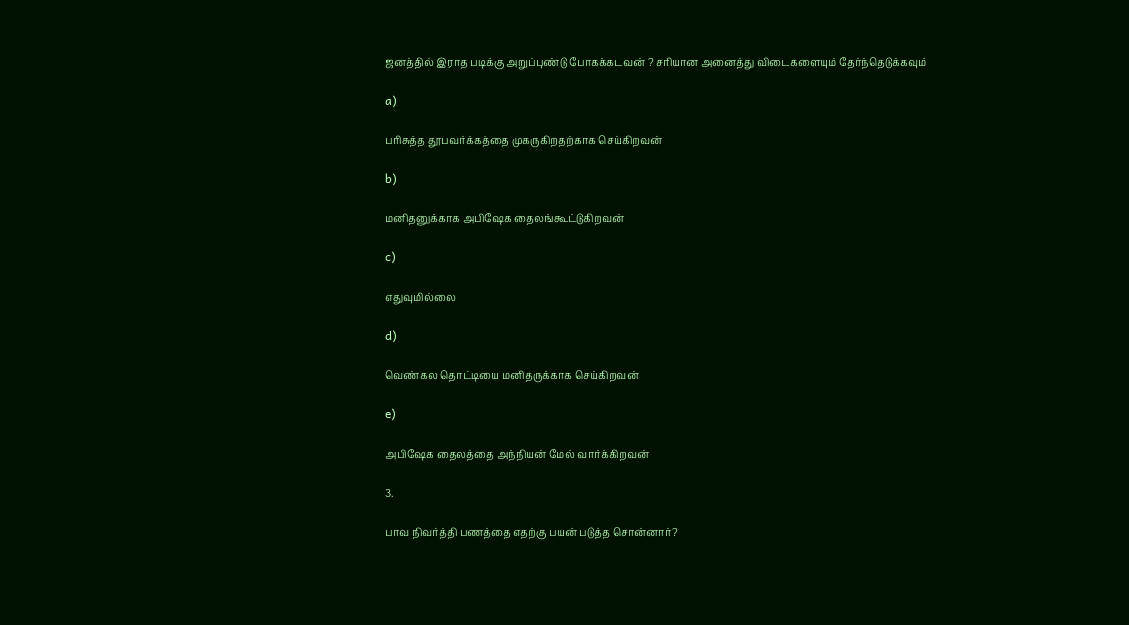ஜனத்தில் இராத படிக்கு அறுப்புண்டு போகக்கடவன் ? சரியான அனைத்து விடைகளையும் தேர்ந்தெடுக்கவும்

a)

பரிசுத்த தூபவர்க்கத்தை முகருகிறதற்காக செய்கிறவன்

b)

மனிதனுக்காக அபிஷேக தைலங்கூட்டுகிறவன்

c)

எதுவுமில்லை

d)

வெண்கல தொட்டியை மனிதருக்காக செய்கிறவன்

e)

அபிஷேக தைலத்தை அந்நியன் மேல் வார்க்கிறவன்

3.

பாவ நிவர்த்தி பணத்தை எதற்கு பயன் படுத்த சொன்னார்?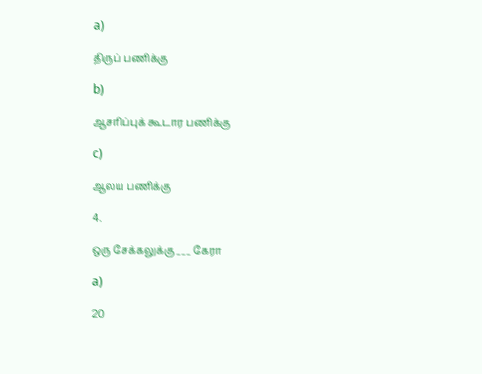a)

திருப் பணிக்கு

b)

ஆசரிப்புக் கூடார பணிக்கு

c)

ஆலய பணிக்கு

4.

ஒரு சேக்கலுக்கு ___ கேரா

a)

20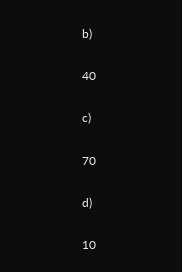b)

40

c)

70

d)

10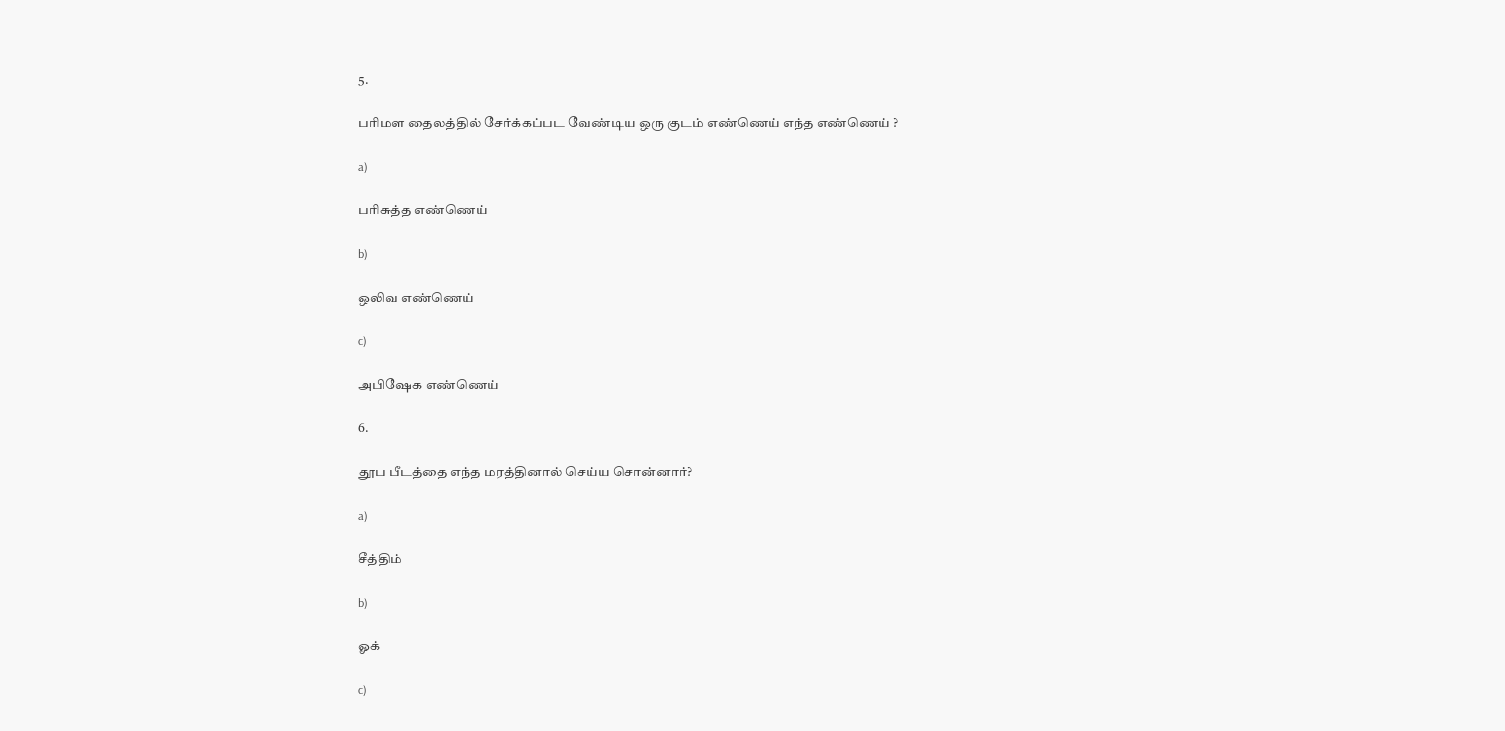5.

பரிமள தைலத்தில் சேர்க்கப்பட வேண்டிய ஒரு குடம் எண்ணெய் எந்த எண்ணெய் ?

a)

பரிசுத்த எண்ணெய்

b)

ஒலிவ எண்ணெய்

c)

அபிஷேக எண்ணெய்

6.

தூப பீடத்தை எந்த மரத்தினால் செய்ய சொன்னார்?

a)

சீத்திம்

b)

ஓக்

c)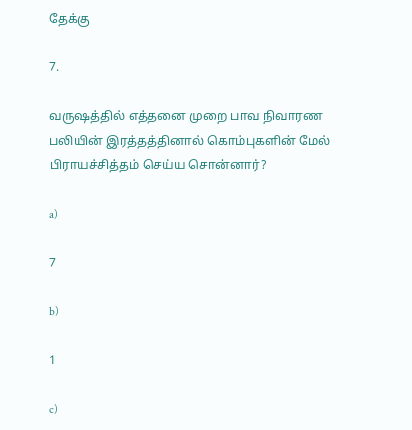தேக்கு

7.

வருஷத்தில் எத்தனை முறை பாவ நிவாரண பலியின் இரத்தத்தினால் கொம்புகளின் மேல் பிராயச்சித்தம் செய்ய சொன்னார்?

a)

7

b)

1

c)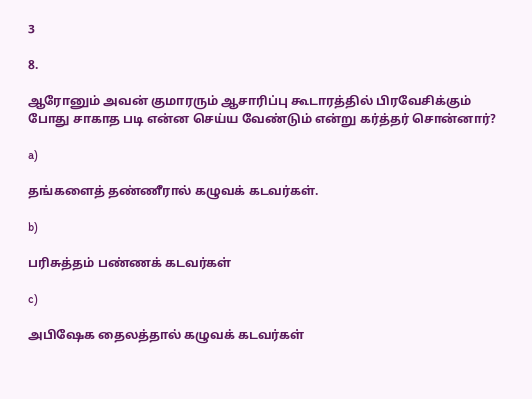3

8.

ஆரோனும் அவன் குமாரரும் ஆசாரிப்பு கூடாரத்தில் பிரவேசிக்கும் போது சாகாத படி என்ன செய்ய வேண்டும் என்று கர்த்தர் சொன்னார்?

a)

தங்களைத் தண்ணீரால் கழுவக் கடவர்கள்.

b)

பரிசுத்தம் பண்ணக் கடவர்கள்

c)

அபிஷேக தைலத்தால் கழுவக் கடவர்கள்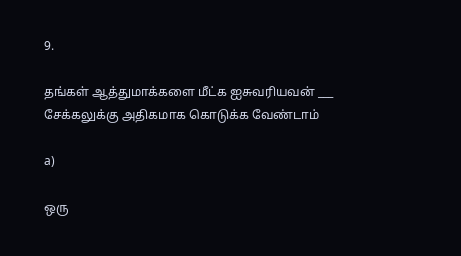9.

தங்கள் ஆத்துமாக்களை மீட்க ஐசுவரியவன் ___ சேக்கலுக்கு அதிகமாக கொடுக்க வேண்டாம்

a)

ஒரு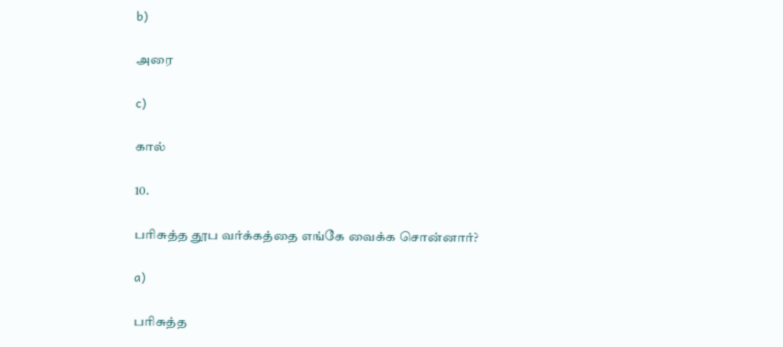b)

அரை

c)

கால்

10.

பரிசுத்த தூப வர்க்கத்தை எங்கே வைக்க சொன்னார்?

a)

பரிசுத்த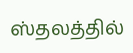ஸ்தலத்தில்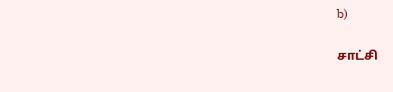b)

சாட்சி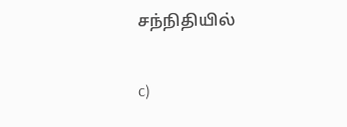சந்நிதியில்

c)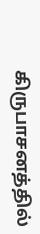கிருபாசனத்தில்